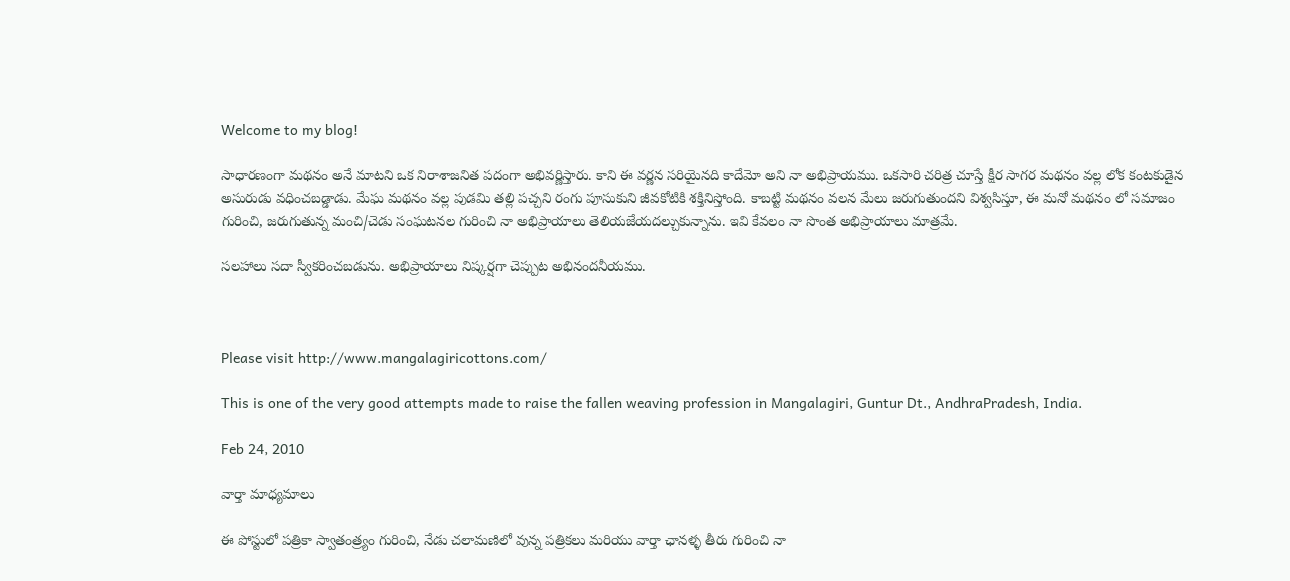Welcome to my blog!

సాధారణంగా మథనం అనే మాటని ఒక నిరాశాజనిత పదంగా అభివర్ణిస్తారు. కాని ఈ వర్ణన సరియైనది కాదేమో అని నా అభిప్రాయము. ఒకసారి చరిత్ర చూస్తే క్షీర సాగర మథనం వల్ల లోక కంటకుడైన అసురుడు వధించబడ్డాడు. మేఘ మథనం వల్ల పుడమి తల్లి పచ్చని రంగు పూసుకుని జీవకోటికి శక్తినిస్తోంది. కాబట్టి మథనం వలన మేలు జరుగుతుందని విశ్వసిస్తూ, ఈ మనో మథనం లో సమాజం గురించి, జరుగుతున్న మంచి/చెడు సంఘటనల గురించి నా అభిప్రాయాలు తెలియజేయదల్చుకున్నాను. ఇవి కేవలం నా సొంత అభిప్రాయాలు మాత్రమే.

సలహాలు సదా స్వీకరించబడును. అభిప్రాయాలు నిష్కర్షగా చెప్పుట అభినందనీయము.



Please visit http://www.mangalagiricottons.com/

This is one of the very good attempts made to raise the fallen weaving profession in Mangalagiri, Guntur Dt., AndhraPradesh, India.

Feb 24, 2010

వార్తా మాధ్యమాలు

ఈ పోస్టులో పత్రికా స్వాతంత్ర్యం గురించి, నేడు చలామణిలో వున్న పత్రికలు మరియు వార్తా ఛానళ్ళ తీరు గురించి నా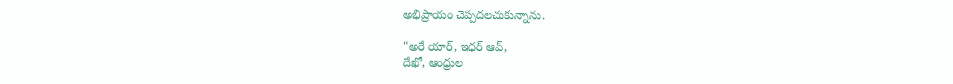అభిప్రాయం చెప్పదలచుకున్నాను.

"అరే యార్, ఇధర్ ఆవ్,
దేఖో, ఆంధ్రుల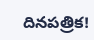దినపత్రిక!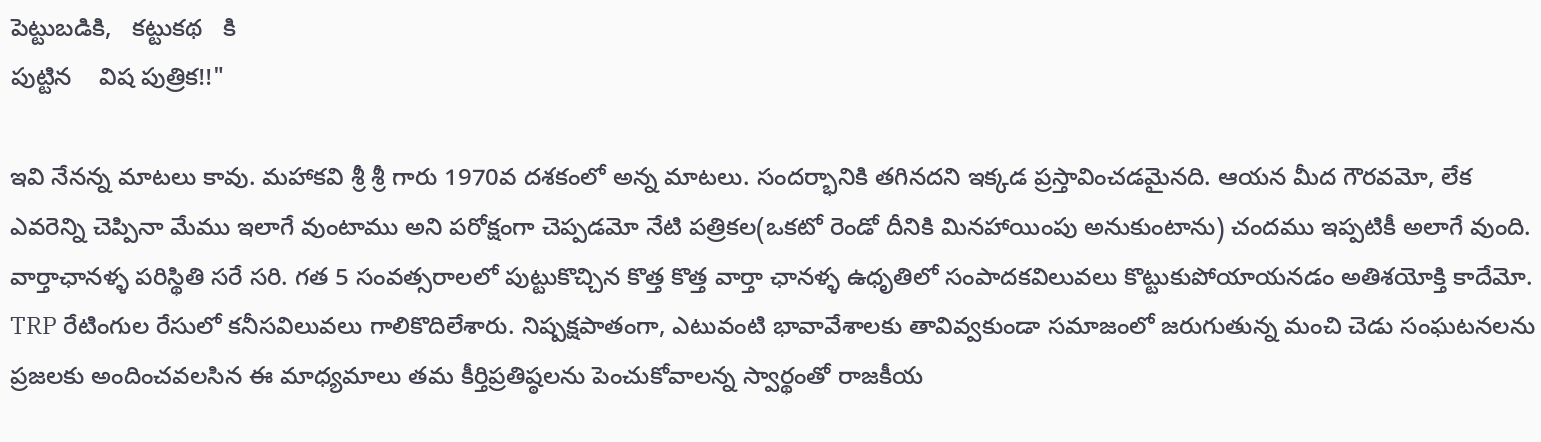పెట్టుబడికి,   కట్టుకథ   కి
పుట్టిన    విష పుత్రిక!!"

ఇవి నేనన్న మాటలు కావు. మహాకవి శ్రీ శ్రీ గారు 1970వ దశకంలో అన్న మాటలు. సందర్భానికి తగినదని ఇక్కడ ప్రస్తావించడమైనది. ఆయన మీద గౌరవమో, లేక ఎవరెన్ని చెప్పినా మేము ఇలాగే వుంటాము అని పరోక్షంగా చెప్పడమో నేటి పత్రికల(ఒకటో రెండో దీనికి మినహాయింపు అనుకుంటాను) చందము ఇప్పటికీ అలాగే వుంది. వార్తాఛానళ్ళ పరిస్థితి సరే సరి. గత 5 సంవత్సరాలలో పుట్టుకొచ్చిన కొత్త కొత్త వార్తా ఛానళ్ళ ఉధృతిలో సంపాదకవిలువలు కొట్టుకుపోయాయనడం అతిశయోక్తి కాదేమో. TRP రేటింగుల రేసులో కనీసవిలువలు గాలికొదిలేశారు. నిష్పక్షపాతంగా, ఎటువంటి భావావేశాలకు తావివ్వకుండా సమాజంలో జరుగుతున్న మంచి చెడు సంఘటనలను ప్రజలకు అందించవలసిన ఈ మాధ్యమాలు తమ కీర్తిప్రతిష్ఠలను పెంచుకోవాలన్న స్వార్థంతో రాజకీయ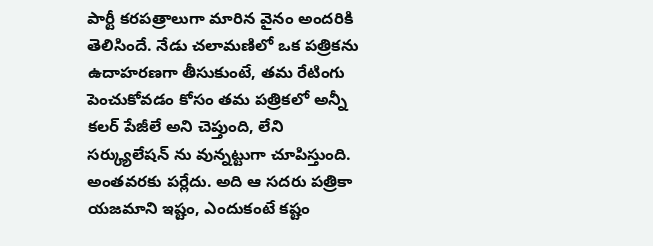పార్టీ కరపత్రాలుగా మారిన వైనం అందరికి తెలిసిందే. నేడు చలామణిలో ఒక పత్రికను ఉదాహరణగా తీసుకుంటే, తమ రేటింగు పెంచుకోవడం కోసం తమ పత్రికలో అన్నీ కలర్ పేజీలే అని చెప్తుంది, లేని సర్క్యులేషన్ ను వున్నట్టుగా చూపిస్తుంది. అంతవరకు పర్లేదు. అది ఆ సదరు పత్రికా యజమాని ఇష్టం, ఎందుకంటే కష్టం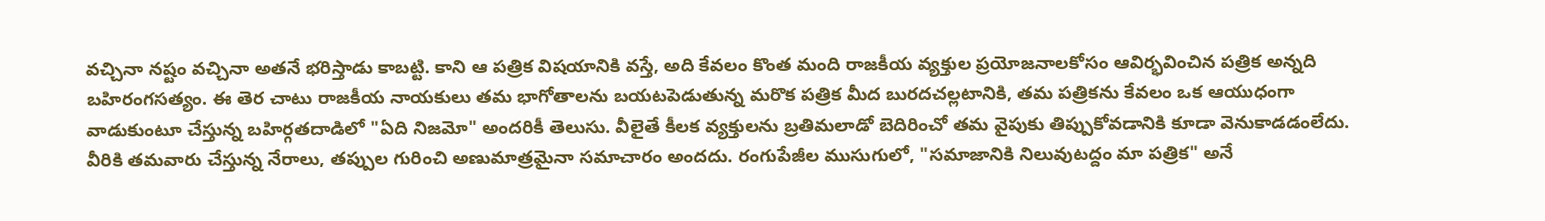వచ్చినా నష్టం వచ్చినా అతనే భరిస్తాడు కాబట్టి. కాని ఆ పత్రిక విషయానికి వస్తే, అది కేవలం కొంత మంది రాజకీయ వ్యక్తుల ప్రయోజనాలకోసం ఆవిర్భవించిన పత్రిక అన్నది బహిరంగసత్యం. ఈ తెర చాటు రాజకీయ నాయకులు తమ భాగోతాలను బయటపెడుతున్న మరొక పత్రిక మీద బురదచల్లటానికి, తమ పత్రికను కేవలం ఒక ఆయుధంగా వాడుకుంటూ చేస్తున్న బహిర్గతదాడిలో "ఏది నిజమో" అందరికీ తెలుసు. వీలైతే కీలక వ్యక్తులను బ్రతిమలాడో బెదిరించో తమ వైపుకు తిప్పుకోవడానికి కూడా వెనుకాడడంలేదు. వీరికి తమవారు చేస్తున్న నేరాలు, తప్పుల గురించి అణుమాత్రమైనా సమాచారం అందదు. రంగుపేజీల ముసుగులో, "సమాజానికి నిలువుటద్దం మా పత్రిక" అనే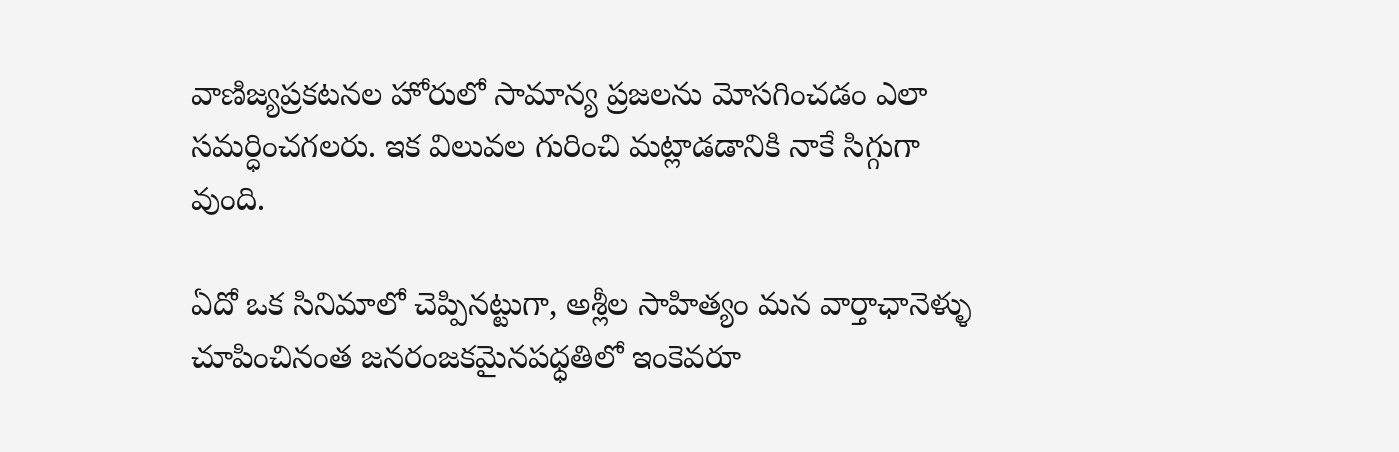వాణిజ్యప్రకటనల హోరులో సామాన్య ప్రజలను మోసగించడం ఎలా సమర్ధించగలరు. ఇక విలువల గురించి మట్లాడడానికి నాకే సిగ్గుగా వుంది.

ఏదో ఒక సినిమాలో చెప్పినట్టుగా, అశ్లీల సాహిత్యం మన వార్తాఛానెళ్ళు చూపించినంత జనరంజకమైనపధ్ధతిలో ఇంకెవరూ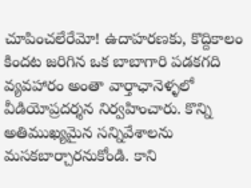చూపించలేరేమో! ఉదాహరణకు, కొద్దికాలం కిందట జరిగిన ఒక బాబాగారి పడకగది వ్యవహారం అంతా వార్తాఛానెళ్ళలో వీడియోప్రదర్శన నిర్వహించారు. కొన్ని అతిముఖ్యమైన సన్నివేశాలను మసకబార్చారనుకోండి. కాని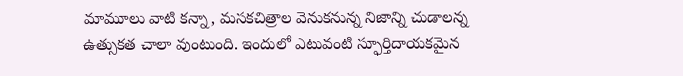మామూలు వాటి కన్నా, మసకచిత్రాల వెనుకనున్న నిజాన్ని చుడాలన్న ఉత్సుకత చాలా వుంటుంది. ఇందులో ఎటువంటి స్ఫూర్తిదాయకమైన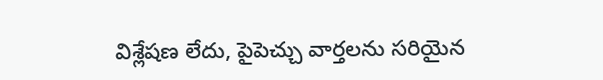విశ్లేషణ లేదు, పైపెచ్చు వార్తలను సరియైన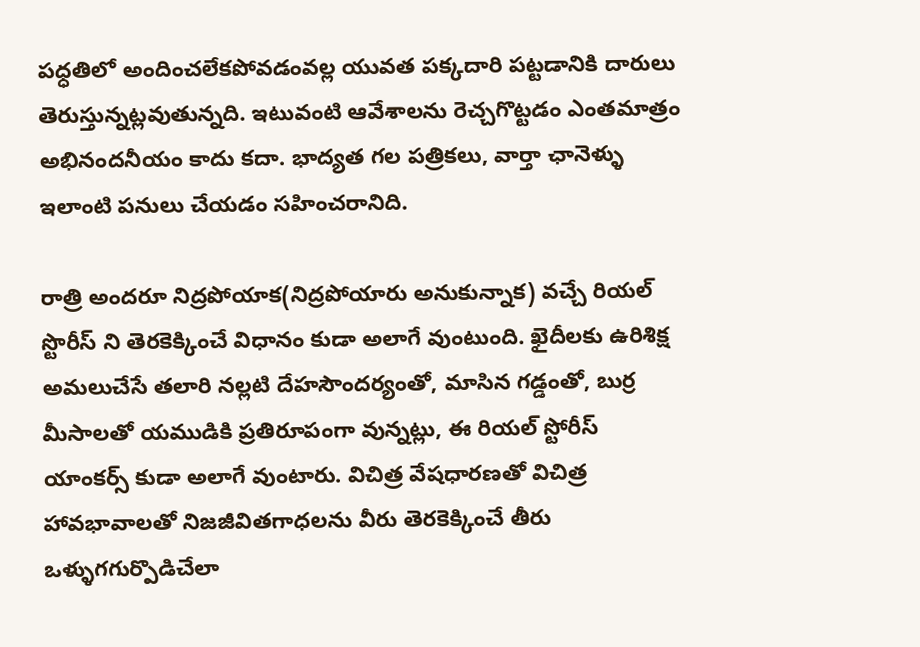పధ్ధతిలో అందించలేకపోవడంవల్ల యువత పక్కదారి పట్టడానికి దారులు తెరుస్తున్నట్లవుతున్నది. ఇటువంటి ఆవేశాలను రెచ్చగొట్టడం ఎంతమాత్రం అభినందనీయం కాదు కదా. భాద్యత గల పత్రికలు, వార్తా ఛానెళ్ళు ఇలాంటి పనులు చేయడం సహించరానిది.

రాత్రి అందరూ నిద్రపోయాక(నిద్రపోయారు అనుకున్నాక) వచ్చే రియల్ స్టొరీస్ ని తెరకెక్కించే విధానం కుడా అలాగే వుంటుంది. ఖైదీలకు ఉరిశిక్ష అమలుచేసే తలారి నల్లటి దేహసౌందర్యంతో, మాసిన గడ్డంతో, బుర్ర మీసాలతో యముడికి ప్రతిరూపంగా వున్నట్లు, ఈ రియల్ స్టోరీస్ యాంకర్స్ కుడా అలాగే వుంటారు. విచిత్ర వేషధారణతో విచిత్ర హావభావాలతో నిజజీవితగాధలను వీరు తెరకెక్కించే తీరు ఒళ్ళుగగుర్పొడిచేలా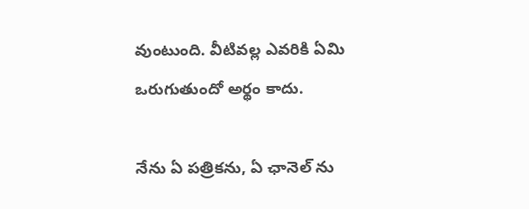వుంటుంది. వీటివల్ల ఎవరికి ఏమి ఒరుగుతుందో అర్థం కాదు.

నేను ఏ పత్రికను, ఏ ఛానెల్ ను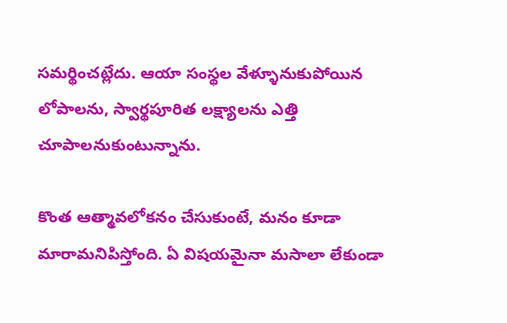సమర్థించట్లేదు. ఆయా సంస్థల వేళ్ళూనుకుపోయిన లోపాలను, స్వార్థపూరిత లక్ష్యాలను ఎత్తి చూపాలనుకుంటున్నాను.

కొంత ఆత్మావలోకనం చేసుకుంటే, మనం కూడా మారామనిపిస్తోంది. ఏ విషయమైనా మసాలా లేకుండా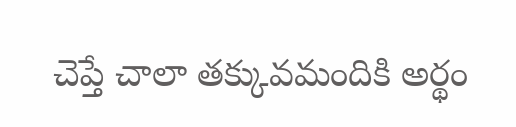చెప్తే చాలా తక్కువమందికి అర్థం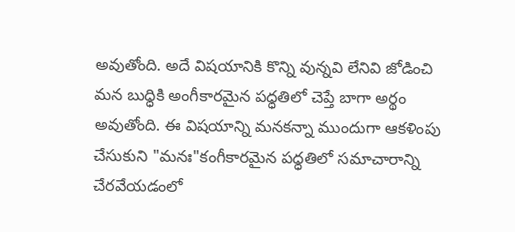అవుతోంది. అదే విషయానికి కొన్ని వున్నవి లేనివి జోడించి మన బుధ్ధికి అంగీకారమైన పధ్ధతిలో చెప్తే బాగా అర్థం అవుతోంది. ఈ విషయాన్ని మనకన్నా ముందుగా ఆకళింపు చేసుకుని "మనః"కంగీకారమైన పధ్ధతిలో సమాచారాన్ని చేరవేయడంలో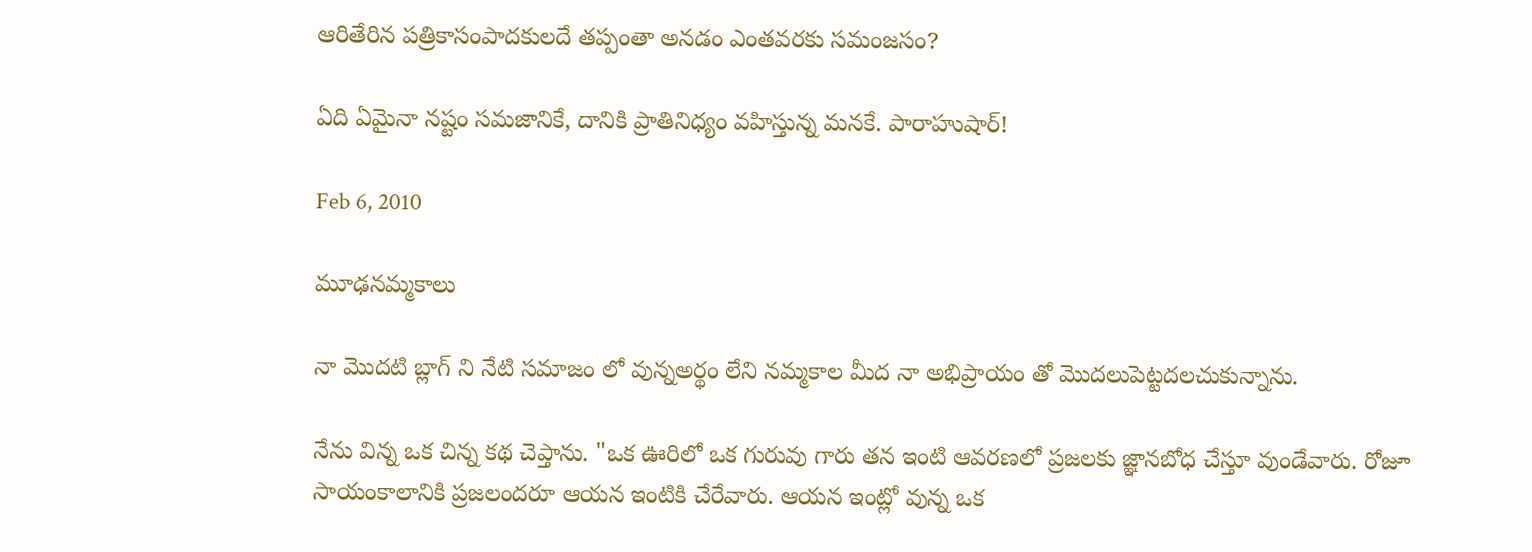ఆరితేరిన పత్రికాసంపాదకులదే తప్పంతా అనడం ఎంతవరకు సమంజసం?

ఏది ఏమైనా నష్టం సమజానికే, దానికి ప్రాతినిధ్యం వహిస్తున్న మనకే. పారాహుషార్!

Feb 6, 2010

మూఢనమ్మకాలు

నా మొదటి బ్లాగ్ ని నేటి సమాజం లో వున్నఅర్థం లేని నమ్మకాల మీద నా అభిప్రాయం తో మొదలుపెట్టదలచుకున్నాను.

నేను విన్న ఒక చిన్న కథ చెప్తాను. "ఒక ఊరిలో ఒక గురువు గారు తన ఇంటి ఆవరణలో ప్రజలకు జ్ఞానబోధ చేస్తూ వుండేవారు. రోజూ సాయంకాలానికి ప్రజలందరూ ఆయన ఇంటికి చేరేవారు. ఆయన ఇంట్లో వున్న ఒక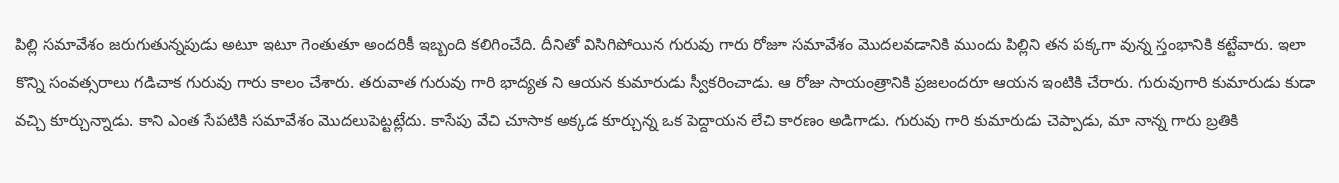పిల్లి సమావేశం జరుగుతున్నపుడు అటూ ఇటూ గెంతుతూ అందరికీ ఇబ్బంది కలిగించేది. దీనితో విసిగిపోయిన గురువు గారు రోజూ సమావేశం మొదలవడానికి ముందు పిల్లిని తన పక్కగా వున్న స్తంభానికి కట్టేవారు. ఇలా కొన్ని సంవత్సరాలు గడిచాక గురువు గారు కాలం చేశారు. తరువాత గురువు గారి భాద్యత ని ఆయన కుమారుడు స్వీకరించాడు. ఆ రోజు సాయంత్రానికి ప్రజలందరూ ఆయన ఇంటికి చేరారు. గురువుగారి కుమారుడు కుడా వచ్చి కూర్చున్నాడు. కాని ఎంత సేపటికి సమావేశం మొదలుపెట్టట్లేదు. కాసేపు వేచి చూసాక అక్కడ కూర్చున్న ఒక పెద్దాయన లేచి కారణం అడిగాడు. గురువు గారి కుమారుడు చెప్పాడు, మా నాన్న గారు బ్రతికి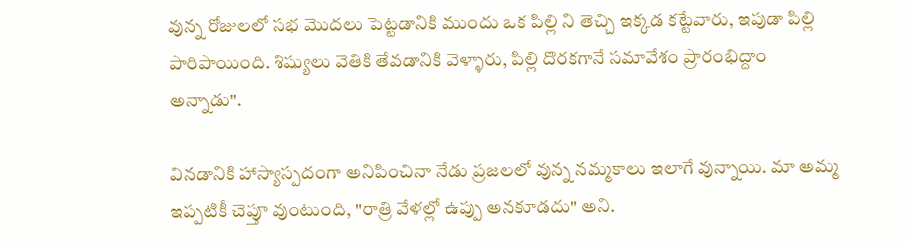వున్న రోజులలో సభ మొదలు పెట్టడానికి ముందు ఒక పిల్లి ని తెచ్చి ఇక్కడ కట్టేవారు, ఇపుడా పిల్లి పారిపాయింది. శిష్యులు వెతికి తేవడానికి వెళ్ళారు, పిల్లి దొరకగానే సమావేశం ప్రారంభిద్దాం అన్నాడు".

వినడానికి హాస్యాస్పదంగా అనిపించినా నేడు ప్రజలలో వున్న నమ్మకాలు ఇలాగే వున్నాయి. మా అమ్మ ఇప్పటికీ చెప్తూ వుంటుంది, "రాత్రి వేళల్లో ఉప్పు అనకూడదు" అని.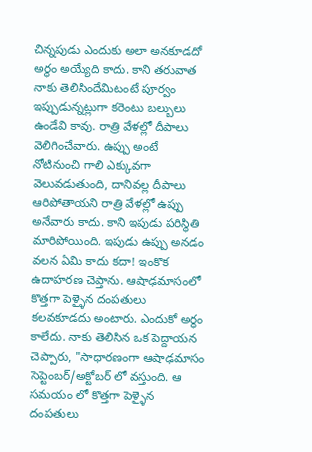చిన్నపుడు ఎందుకు అలా అనకూడదో అర్థం అయ్యేది కాదు. కాని తరువాత నాకు తెలిసిందేమిటంటే పూర్వం ఇప్పుడున్నట్లుగా కరెంటు బల్బులు ఉండేవి కావు. రాత్రి వేళల్లో దీపాలు వెలిగించేవారు. ఉప్పు అంటే నోటినుంచి గాలి ఎక్కువగా వెలువడుతుంది, దానివల్ల దీపాలు ఆరిపోతాయని రాత్రి వేళల్లో ఉప్పు అనేవారు కాదు. కాని ఇపుడు పరిస్థితి మారిపోయింది. ఇపుడు ఉప్పు అనడం వలన ఏమి కాదు కదా! ఇంకొక ఉదాహరణ చెప్తాను. ఆషాఢమాసంలో కొత్తగా పెళ్ళైన దంపతులు కలవకూడదు అంటారు. ఎందుకో అర్థం కాలేదు. నాకు తెలిసిన ఒక పెద్దాయన చెప్పారు, "సాధారణంగా ఆషాఢమాసం సెప్టెంబర్/అక్టోబర్ లో వస్తుంది. ఆ సమయం లో కొత్తగా పెళ్ళైన దంపతులు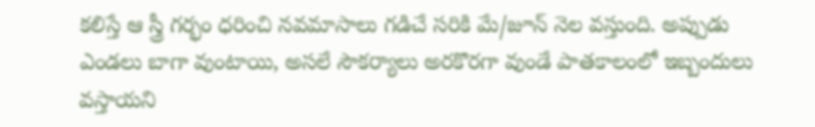కలిస్తే ఆ స్త్రీ గర్భం ధరించి నవమాసాలు గడిచే సరికి మే/జూన్ నెల వస్తుంది. అప్పుడు ఎండలు బాగా వుంటాయి, అసలే సౌకర్యాలు అరకొరగా వుండే పాతకాలంలో ఇబ్బందులు వస్తాయని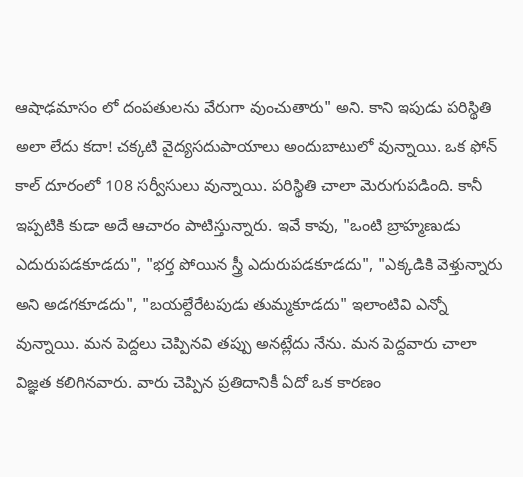ఆషాఢమాసం లో దంపతులను వేరుగా వుంచుతారు" అని. కాని ఇపుడు పరిస్థితి అలా లేదు కదా! చక్కటి వైద్యసదుపాయాలు అందుబాటులో వున్నాయి. ఒక ఫోన్ కాల్ దూరంలో 108 సర్వీసులు వున్నాయి. పరిస్థితి చాలా మెరుగుపడింది. కానీ ఇప్పటికి కుడా అదే ఆచారం పాటిస్తున్నారు. ఇవే కావు, "ఒంటి బ్రాహ్మణుడు ఎదురుపడకూడదు", "భర్త పోయిన స్త్రీ ఎదురుపడకూడదు", "ఎక్కడికి వెళ్తున్నారు అని అడగకూడదు", "బయల్దేరేటపుడు తుమ్మకూడదు" ఇలాంటివి ఎన్నో వున్నాయి. మన పెద్దలు చెప్పినవి తప్పు అనట్లేదు నేను. మన పెద్దవారు చాలా విజ్ఞత కలిగినవారు. వారు చెప్పిన ప్రతిదానికీ ఏదో ఒక కారణం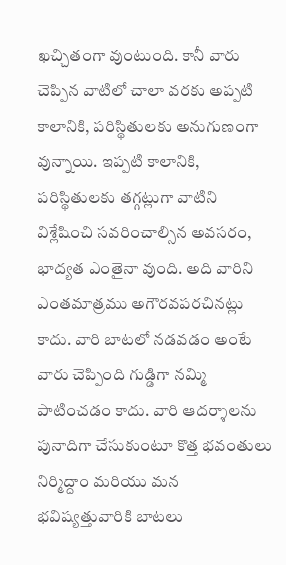ఖచ్చితంగా వుంటుంది. కానీ వారు చెప్పిన వాటిలో చాలా వరకు అప్పటి కాలానికి, పరిస్థితులకు అనుగుణంగా వున్నాయి. ఇప్పటి కాలానికి, పరిస్థితులకు తగ్గట్లుగా వాటిని విశ్లేషించి సవరించాల్సిన అవసరం, భాద్యత ఎంతైనా వుంది. అది వారిని ఎంతమాత్రము అగౌరవపరచినట్లు కాదు. వారి బాటలో నడవడం అంటే వారు చెప్పింది గుడ్డిగా నమ్మి పాటించడం కాదు. వారి ఆదర్శాలను పునాదిగా చేసుకుంటూ కొత్త భవంతులు నిర్మిద్దాం మరియు మన భవిష్యత్తువారికి బాటలు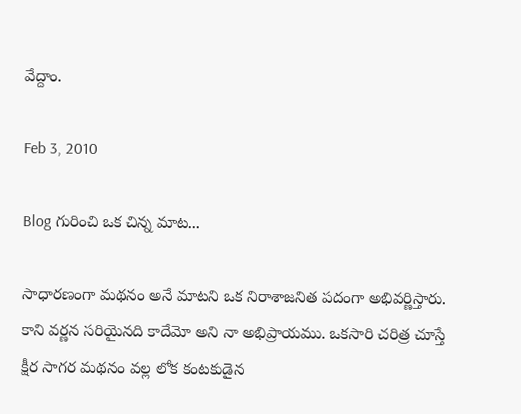వేద్దాం.

Feb 3, 2010

Blog గురించి ఒక చిన్న మాట...

సాధారణంగా మథనం అనే మాటని ఒక నిరాశాజనిత పదంగా అభివర్ణిస్తారు. కాని వర్ణన సరియైనది కాదేమో అని నా అభిప్రాయము. ఒకసారి చరిత్ర చూస్తే క్షీర సాగర మథనం వల్ల లోక కంటకుడైన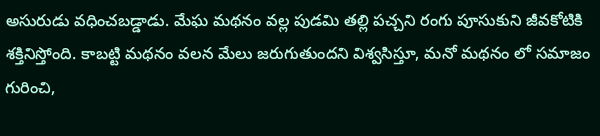అసురుడు వధించబడ్డాడు. మేఘ మథనం వల్ల పుడమి తల్లి పచ్చని రంగు పూసుకుని జీవకోటికి శక్తినిస్తోంది. కాబట్టి మథనం వలన మేలు జరుగుతుందని విశ్వసిస్తూ, మనో మథనం లో సమాజం గురించి,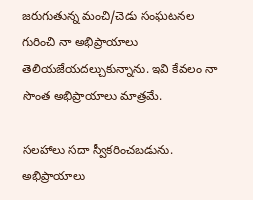జరుగుతున్న మంచి/చెడు సంఘటనల గురించి నా అభిప్రాయాలు తెలియజేయదల్చుకున్నాను. ఇవి కేవలం నా సొంత అభిప్రాయాలు మాత్రమే.

సలహాలు సదా స్వీకరించబడును. అభిప్రాయాలు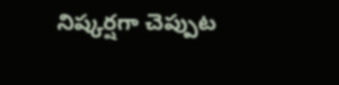నిష్కర్షగా చెప్పుట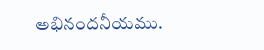అభినందనీయము.